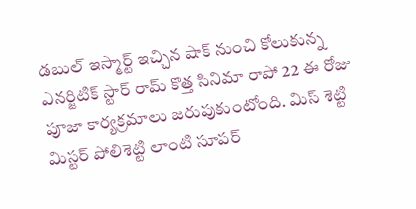డబుల్ ఇస్మార్ట్ ఇచ్చిన షాక్ నుంచి కోలుకున్న ఎనర్జిటిక్ స్టార్ రామ్ కొత్త సినిమా రాపో 22 ఈ రోజు పూజా కార్యక్రమాలు జరుపుకుంటోంది. మిస్ శెట్టి మిస్టర్ పోలిశెట్టి లాంటి సూపర్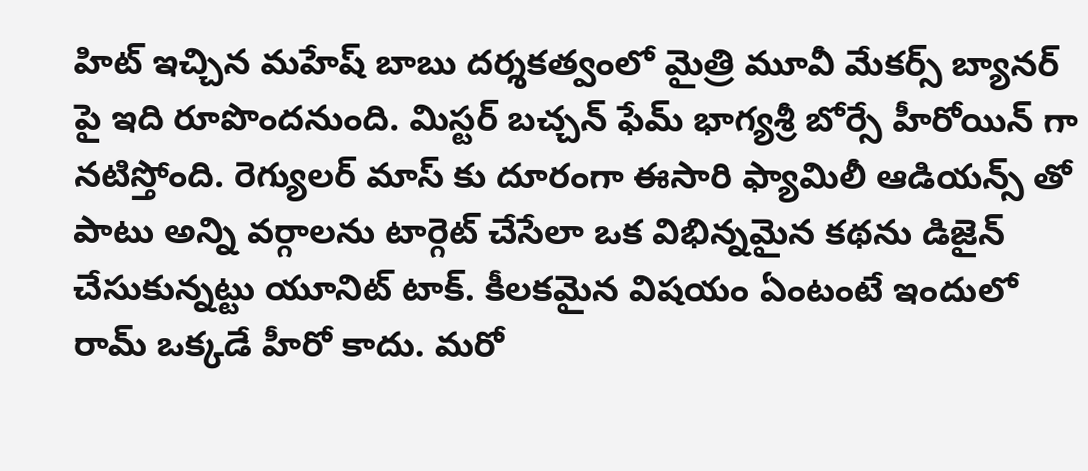హిట్ ఇచ్చిన మహేష్ బాబు దర్శకత్వంలో మైత్రి మూవీ మేకర్స్ బ్యానర్ పై ఇది రూపొందనుంది. మిస్టర్ బచ్చన్ ఫేమ్ భాగ్యశ్రీ బోర్సే హీరోయిన్ గా నటిస్తోంది. రెగ్యులర్ మాస్ కు దూరంగా ఈసారి ఫ్యామిలీ ఆడియన్స్ తో పాటు అన్ని వర్గాలను టార్గెట్ చేసేలా ఒక విభిన్నమైన కథను డిజైన్ చేసుకున్నట్టు యూనిట్ టాక్. కీలకమైన విషయం ఏంటంటే ఇందులో రామ్ ఒక్కడే హీరో కాదు. మరో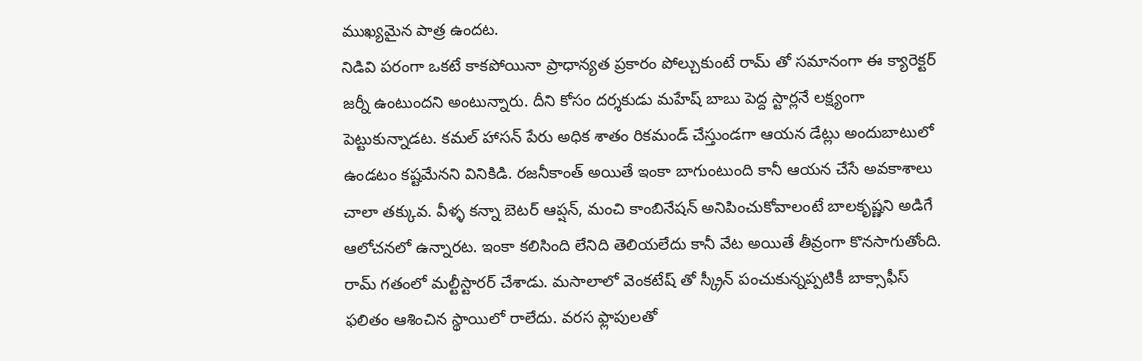ముఖ్యమైన పాత్ర ఉందట.
నిడివి పరంగా ఒకటే కాకపోయినా ప్రాధాన్యత ప్రకారం పోల్చుకుంటే రామ్ తో సమానంగా ఈ క్యారెక్టర్ జర్నీ ఉంటుందని అంటున్నారు. దీని కోసం దర్శకుడు మహేష్ బాబు పెద్ద స్టార్లనే లక్ష్యంగా పెట్టుకున్నాడట. కమల్ హాసన్ పేరు అధిక శాతం రికమండ్ చేస్తుండగా ఆయన డేట్లు అందుబాటులో ఉండటం కష్టమేనని వినికిడి. రజనీకాంత్ అయితే ఇంకా బాగుంటుంది కానీ ఆయన చేసే అవకాశాలు చాలా తక్కువ. వీళ్ళ కన్నా బెటర్ ఆప్షన్, మంచి కాంబినేషన్ అనిపించుకోవాలంటే బాలకృష్ణని అడిగే ఆలోచనలో ఉన్నారట. ఇంకా కలిసింది లేనిది తెలియలేదు కానీ వేట అయితే తీవ్రంగా కొనసాగుతోంది.
రామ్ గతంలో మల్టీస్టారర్ చేశాడు. మసాలాలో వెంకటేష్ తో స్క్రీన్ పంచుకున్నప్పటికీ బాక్సాఫీస్ ఫలితం ఆశించిన స్థాయిలో రాలేదు. వరస ఫ్లాపులతో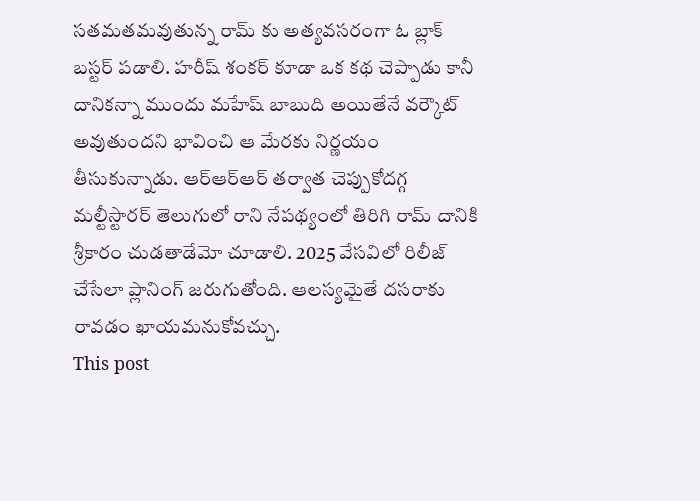సతమతమవుతున్న రామ్ కు అత్యవసరంగా ఓ బ్లాక్ బస్టర్ పడాలి. హరీష్ శంకర్ కూడా ఒక కథ చెప్పాడు కానీ దానికన్నా ముందు మహేష్ బాబుది అయితేనే వర్కౌట్ అవుతుందని భావించి ఆ మేరకు నిర్ణయం తీసుకున్నాడు. ఆర్ఆర్ఆర్ తర్వాత చెప్పుకోదగ్గ మల్టీస్టారర్ తెలుగులో రాని నేపథ్యంలో తిరిగి రామ్ దానికి శ్రీకారం చుడతాడేమో చూడాలి. 2025 వేసవిలో రిలీజ్ చేసేలా ప్లానింగ్ జరుగుతోంది. ఆలస్యమైతే దసరాకు రావడం ఖాయమనుకోవచ్చు.
This post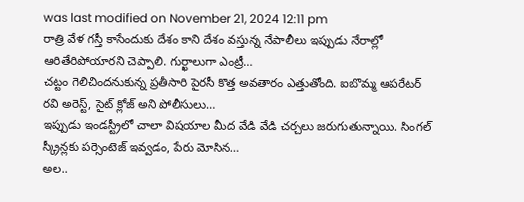was last modified on November 21, 2024 12:11 pm
రాత్రి వేళ గస్తీ కాసేందుకు దేశం కాని దేశం వస్తున్న నేపాలీలు ఇప్పుడు నేరాల్లో ఆరితేరిపోయారని చెప్పాలి. గుర్ఖాలుగా ఎంట్రీ…
చట్టం గెలిచిందనుకున్న ప్రతీసారి పైరసీ కొత్త అవతారం ఎత్తుతోంది. ఐబొమ్మ ఆపరేటర్ రవి అరెస్ట్, సైట్ క్లోజ్ అని పోలీసులు…
ఇప్పుడు ఇండస్ట్రీలో చాలా విషయాల మీద వేడి వేడి చర్చలు జరుగుతున్నాయి. సింగల్ స్క్రీన్లకు పర్సెంటెజ్ ఇవ్వడం, పేరు మోసిన…
అల..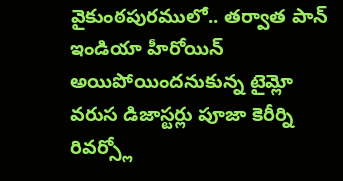వైకుంఠపురములో.. తర్వాత పాన్ ఇండియా హీరోయిన్ అయిపోయిందనుకున్న టైమ్లో వరుస డిజాస్టర్లు పూజా కెరీర్ని రివర్స్లో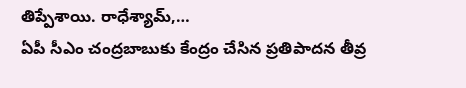తిప్పేశాయి. రాధేశ్యామ్,…
ఏపీ సీఎం చంద్రబాబుకు కేంద్రం చేసిన ప్రతిపాదన తీవ్ర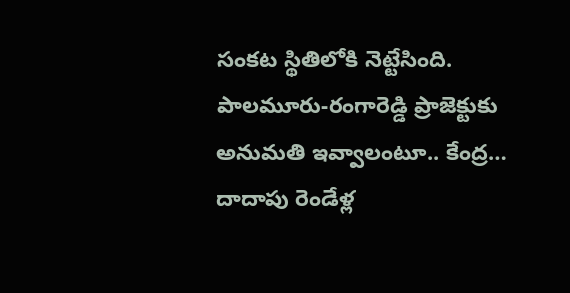సంకట స్థితిలోకి నెట్టేసింది. పాలమూరు-రంగారెడ్డి ప్రాజెక్టుకు అనుమతి ఇవ్వాలంటూ.. కేంద్ర…
దాదాపు రెండేళ్ల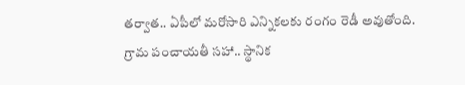తర్వాత.. ఏపీలో మరోసారి ఎన్నికలకు రంగం రెడీ అవుతోంది. గ్రామ పంచాయతీ సహా.. స్థానిక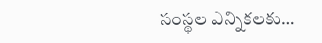సంస్థల ఎన్నికలకు…